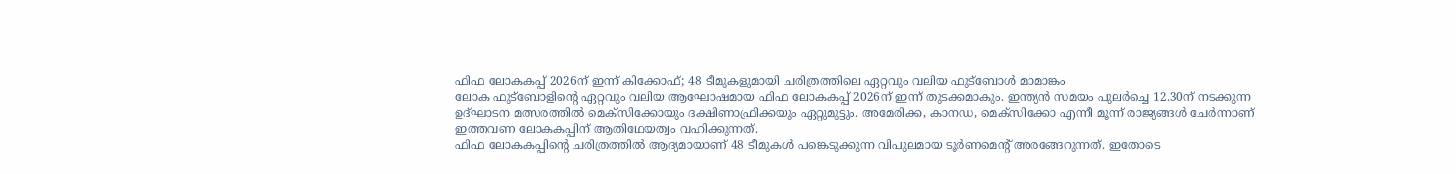ഫിഫ ലോകകപ്പ് 2026ന് ഇന്ന് കിക്കോഫ്; 48 ടീമുകളുമായി ചരിത്രത്തിലെ ഏറ്റവും വലിയ ഫുട്ബോൾ മാമാങ്കം
ലോക ഫുട്ബോളിന്റെ ഏറ്റവും വലിയ ആഘോഷമായ ഫിഫ ലോകകപ്പ് 2026ന് ഇന്ന് തുടക്കമാകും. ഇന്ത്യൻ സമയം പുലർച്ചെ 12.30ന് നടക്കുന്ന ഉദ്ഘാടന മത്സരത്തിൽ മെക്സിക്കോയും ദക്ഷിണാഫ്രിക്കയും ഏറ്റുമുട്ടും. അമേരിക്ക, കാനഡ, മെക്സിക്കോ എന്നീ മൂന്ന് രാജ്യങ്ങൾ ചേർന്നാണ് ഇത്തവണ ലോകകപ്പിന് ആതിഥേയത്വം വഹിക്കുന്നത്.
ഫിഫ ലോകകപ്പിന്റെ ചരിത്രത്തിൽ ആദ്യമായാണ് 48 ടീമുകൾ പങ്കെടുക്കുന്ന വിപുലമായ ടൂർണമെന്റ് അരങ്ങേറുന്നത്. ഇതോടെ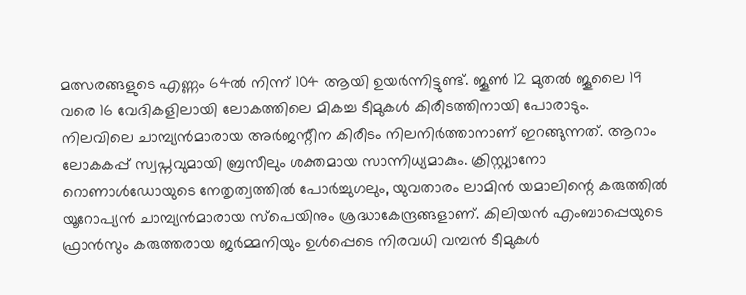മത്സരങ്ങളുടെ എണ്ണം 64ൽ നിന്ന് 104 ആയി ഉയർന്നിട്ടുണ്ട്. ജൂൺ 12 മുതൽ ജൂലൈ 19 വരെ 16 വേദികളിലായി ലോകത്തിലെ മികച്ച ടീമുകൾ കിരീടത്തിനായി പോരാടും.
നിലവിലെ ചാമ്പ്യൻമാരായ അർജന്റീന കിരീടം നിലനിർത്താനാണ് ഇറങ്ങുന്നത്. ആറാം ലോകകപ്പ് സ്വപ്നവുമായി ബ്രസീലും ശക്തമായ സാന്നിധ്യമാകും. ക്രിസ്റ്റ്യാനോ റൊണാൾഡോയുടെ നേതൃത്വത്തിൽ പോർച്ചുഗലും, യുവതാരം ലാമിൻ യമാലിന്റെ കരുത്തിൽ യൂറോപ്യൻ ചാമ്പ്യൻമാരായ സ്പെയിനും ശ്രദ്ധാകേന്ദ്രങ്ങളാണ്. കിലിയൻ എംബാപ്പെയുടെ ഫ്രാൻസും കരുത്തരായ ജർമ്മനിയും ഉൾപ്പെടെ നിരവധി വമ്പൻ ടീമുകൾ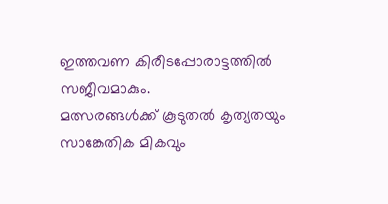ഇത്തവണ കിരീടപ്പോരാട്ടത്തിൽ സജീവമാകും.
മത്സരങ്ങൾക്ക് കൂടുതൽ കൃത്യതയും സാങ്കേതിക മികവും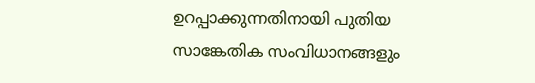ഉറപ്പാക്കുന്നതിനായി പുതിയ സാങ്കേതിക സംവിധാനങ്ങളും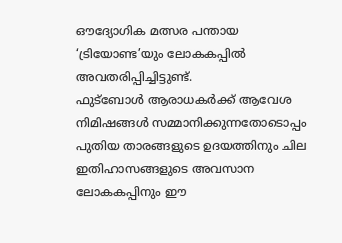ഔദ്യോഗിക മത്സര പന്തായ ‘ട്രിയോണ്ട’യും ലോകകപ്പിൽ അവതരിപ്പിച്ചിട്ടുണ്ട്.
ഫുട്ബോൾ ആരാധകർക്ക് ആവേശ നിമിഷങ്ങൾ സമ്മാനിക്കുന്നതോടൊപ്പം പുതിയ താരങ്ങളുടെ ഉദയത്തിനും ചില ഇതിഹാസങ്ങളുടെ അവസാന ലോകകപ്പിനും ഈ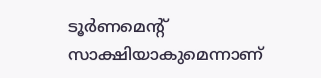ടൂർണമെന്റ് സാക്ഷിയാകുമെന്നാണ്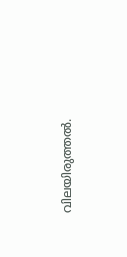വിലയിരുത്തൽ.